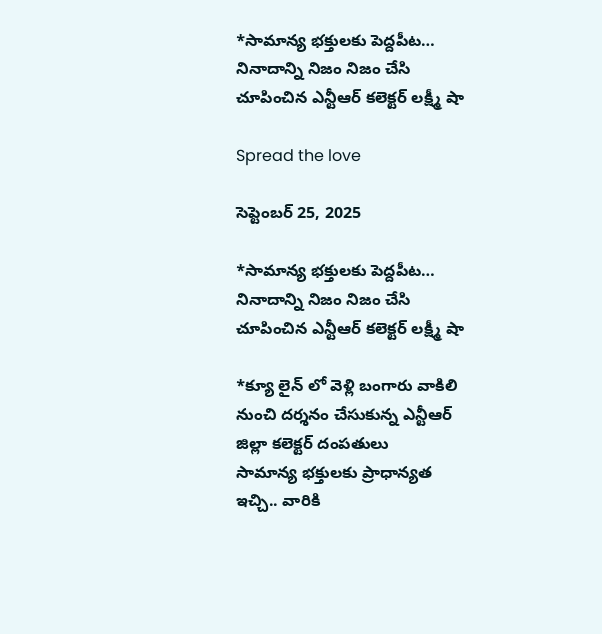*సామాన్య భక్తులకు పెద్దపీట… నినాదాన్ని నిజం నిజం చేసి చూపించిన ఎన్టీఆర్ కలెక్టర్ లక్ష్మీ షా

Spread the love

సెప్టెంబర్ 25, 2025

*సామాన్య భక్తులకు పెద్దపీట… నినాదాన్ని నిజం నిజం చేసి చూపించిన ఎన్టీఆర్ కలెక్టర్ లక్ష్మీ షా

*క్యూ లైన్ లో వెళ్లి బంగారు వాకిలి నుంచి దర్శనం చేసుకున్న ఎన్టీఆర్ జిల్లా కలెక్టర్ దంపతులు
సామాన్య భక్తులకు ప్రాధాన్యత ఇచ్చి.. వారికి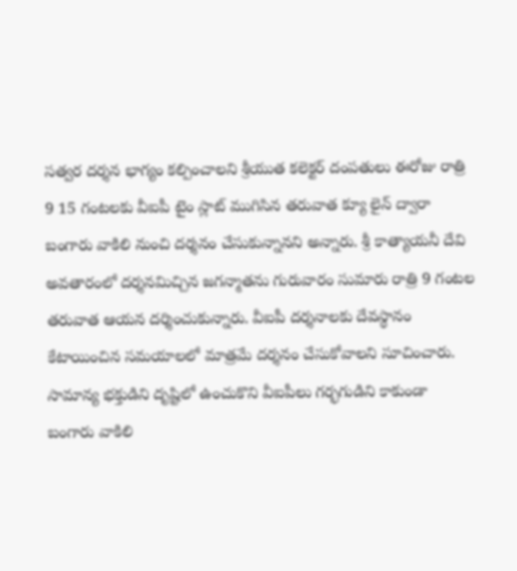సత్వర దర్శన భాగ్యం కల్పించాలని శ్రీయుత కలెక్టర్ దంపతులు ఈరోజు రాత్రి 9 15 గంటలకు వీఐపీ టైం స్లాట్ ముగిసిన తరువాత క్యూ లైన్ ద్వారా బంగారు వాకిలి నుంచి దర్శనం చేసుకున్నానని అన్నారు. శ్రీ కాత్యాయనీ దేవి అవతారంలో దర్శనమిచ్చిన జగన్మాతను గురువారం సుమారు రాత్రి 9 గంటల తరువాత ఆయన దర్శించుకున్నారు. వీఐపీ దర్శనాలకు దేవస్థానం కేటాయించిన సమయాలలో మాత్రమే దర్శనం చేసుకోవాలని సూచించారు. సామాన్య భక్తుడిని దృష్టిలో ఉంచుకొని వీఐపీలు గర్భగుడిని కాకుండా బంగారు వాకిలి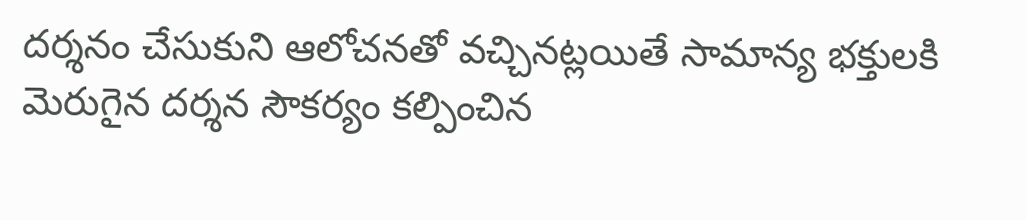దర్శనం చేసుకుని ఆలోచనతో వచ్చినట్లయితే సామాన్య భక్తులకి మెరుగైన దర్శన సౌకర్యం కల్పించిన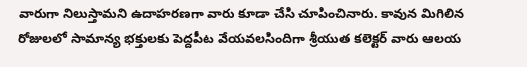వారుగా నిలుస్తామని ఉదాహరణగా వారు కూడా చేసి చూపించినారు. కావున మిగిలిన రోజులలో సామాన్య భక్తులకు పెద్దపీట వేయవలసిందిగా శ్రీయుత కలెక్టర్ వారు ఆలయ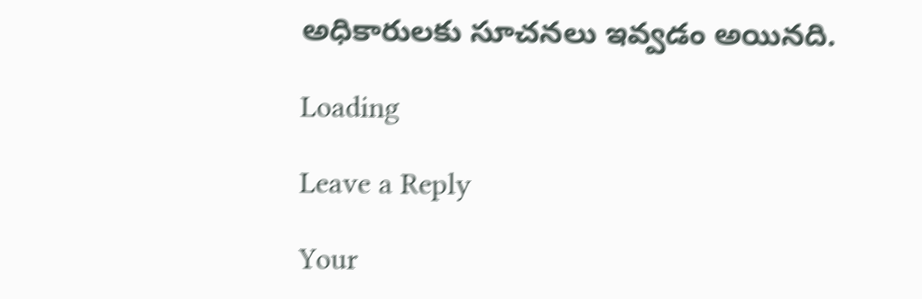అధికారులకు సూచనలు ఇవ్వడం అయినది.

Loading

Leave a Reply

Your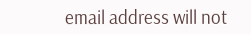email address will not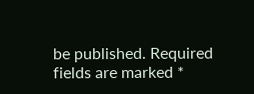be published. Required fields are marked *